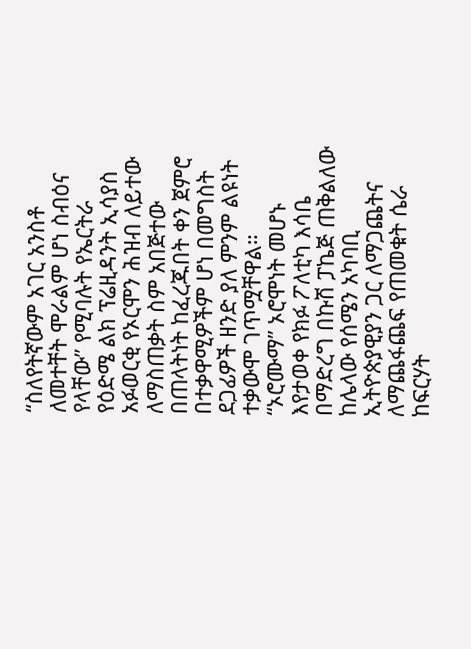“ስለየትኛውም አገር አንስቶ ለመተቸት ሞራልም ሆነ ስብዕና የላቸው” የሚባሉት የኤርትራ የዕድሜ ልክ ፕሬዚዳንት ኢሳያስ አፉወርቂ የኦርሞን ሕዝብ ለይተው ለማስጠቃት ስም አበጅተው በጠላትነት ከፈረጁበት ቀን ጀምሮ በተቃዋሚዎችም ሆነ በመግስት ደጋፊዎች ዘንድ ያለ ምንም ልዩነት ተቃውሞ ገጥሟቸዋል።
“ኦሮሙማ” ኦሮሞነት መሆኑ እየታወቀ የክፉ ፖለቲካ እሳቤ በማድረግ በኩሽ ፓኬጅ ጠቅልለው ከሌላው የሰሜን አካባቢ ኢትዮጵያዊያን ጋር ለማጋጨትና ለማጨፋጨፍ የጠመቁት ሴራ ከፍርሃት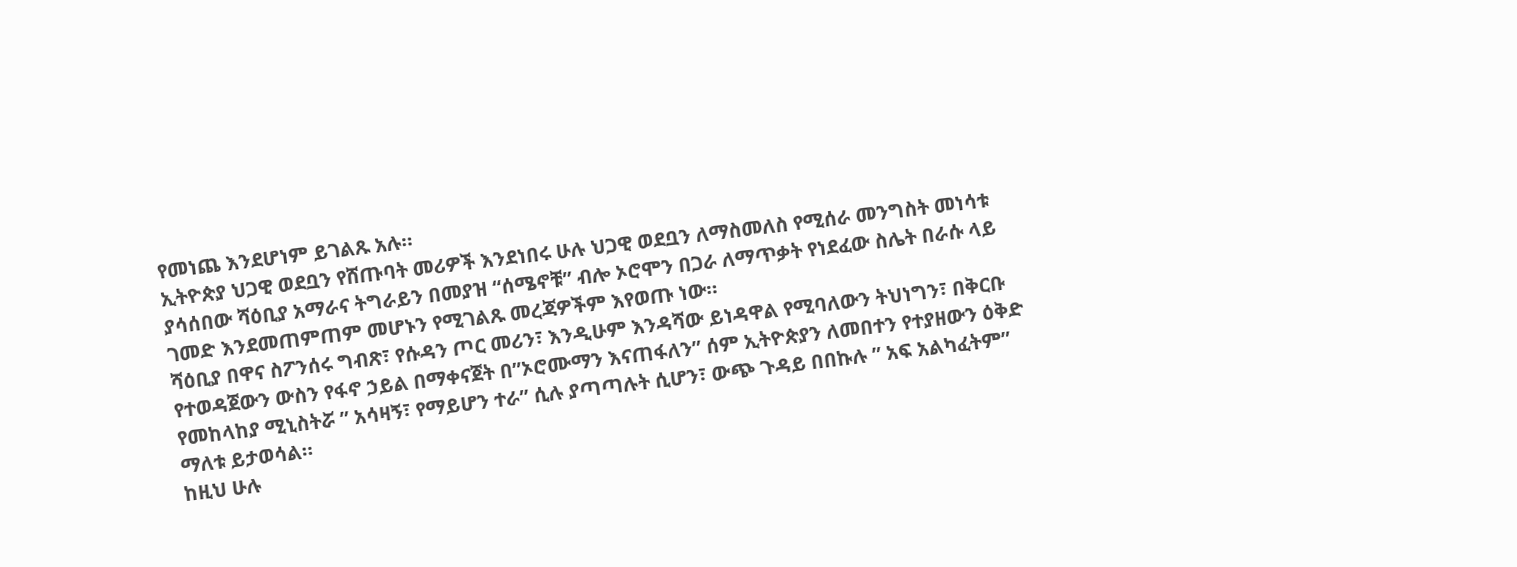የመነጨ እንደሆነም ይገልጹ አሉ።
ኢትዮጵያ ህጋዊ ወደቧን የሸጡባት መሪዎች እንደነበሩ ሁሉ ህጋዊ ወደቧን ለማስመለስ የሚሰራ መንግስት መነሳቱ ያሳሰበው ሻዕቢያ አማራና ትግራይን በመያዝ “ሰሜኖቹ” ብሎ ኦሮሞን በጋራ ለማጥቃት የነደፈው ስሌት በራሱ ላይ ገመድ እንደመጠምጠም መሆኑን የሚገልጹ መረጃዎችም እየወጡ ነው።
ሻዕቢያ በዋና ስፖንሰሩ ግብጽ፣ የሱዳን ጦር መሪን፣ እንዲሁም እንዳሻው ይነዳዋል የሚባለውን ትህነግን፣ በቅርቡ የተወዳጀውን ውስን የፋኖ ኃይል በማቀናጀት በ”ኦሮሙማን እናጠፋለን” ሰም ኢትዮጵያን ለመበተን የተያዘውን ዕቅድ የመከላከያ ሚኒስትሯ ” አሳዛኝ፣ የማይሆን ተራ” ሲሉ ያጣጣሉት ሲሆን፣ ውጭ ጉዳይ በበኩሉ ” አፍ አልካፈትም” ማለቱ ይታወሳል።
ከዚህ ሁሉ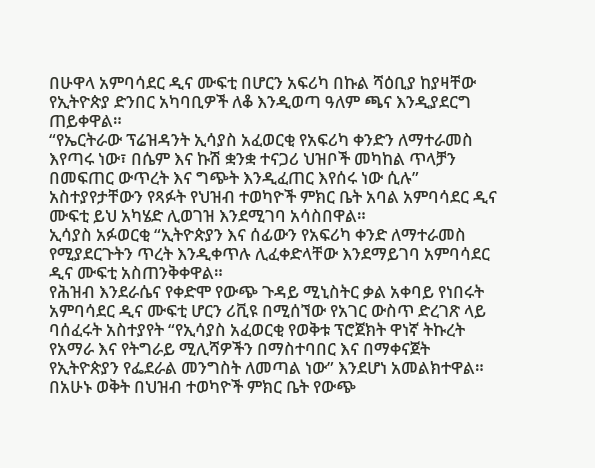በሁዋላ አምባሳደር ዲና ሙፍቲ በሆርን አፍሪካ በኩል ሻዕቢያ ከያዛቸው የኢትዮጵያ ድንበር አካባቢዎች ለቆ እንዲወጣ ዓለም ጫና እንዲያደርግ ጠይቀዋል።
“የኤርትራው ፕሬዝዳንት ኢሳያስ አፈወርቂ የአፍሪካ ቀንድን ለማተራመስ እየጣሩ ነው፣ በሴም እና ኩሽ ቋንቋ ተናጋሪ ህዝቦች መካከል ጥላቻን በመፍጠር ውጥረት እና ግጭት እንዲፈጠር እየሰሩ ነው ሲሉ” አስተያየታቸውን የጻፉት የህዝብ ተወካዮች ምክር ቤት አባል አምባሳደር ዲና ሙፍቲ ይህ አካሄድ ሊወገዝ እንደሚገባ አሳስበዋል።
ኢሳያስ አፉወርቂ “ኢትዮጵያን እና ሰፊውን የአፍሪካ ቀንድ ለማተራመስ የሚያደርጉትን ጥረት እንዲቀጥሉ ሊፈቀድላቸው እንደማይገባ አምባሳደር ዲና ሙፍቲ አስጠንቅቀዋል።
የሕዝብ እንደራሴና የቀድሞ የውጭ ጉዳይ ሚኒስትር ቃል አቀባይ የነበሩት አምባሳደር ዲና ሙፍቲ ሆርን ሪቪዩ በሚሰኘው የአገር ውስጥ ድረገጽ ላይ ባሰፈሩት አስተያየት “የኢሳያስ አፈወርቂ የወቅቱ ፕሮጀክት ዋነኛ ትኩረት የአማራ እና የትግራይ ሚሊሻዎችን በማስተባበር እና በማቀናጀት የኢትዮጵያን የፌደራል መንግስት ለመጣል ነው” እንደሆነ አመልክተዋል።
በአሁኑ ወቅት በህዝብ ተወካዮች ምክር ቤት የውጭ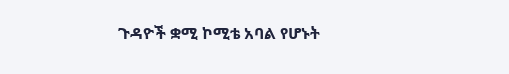ጉዳዮች ቋሚ ኮሚቴ አባል የሆኑት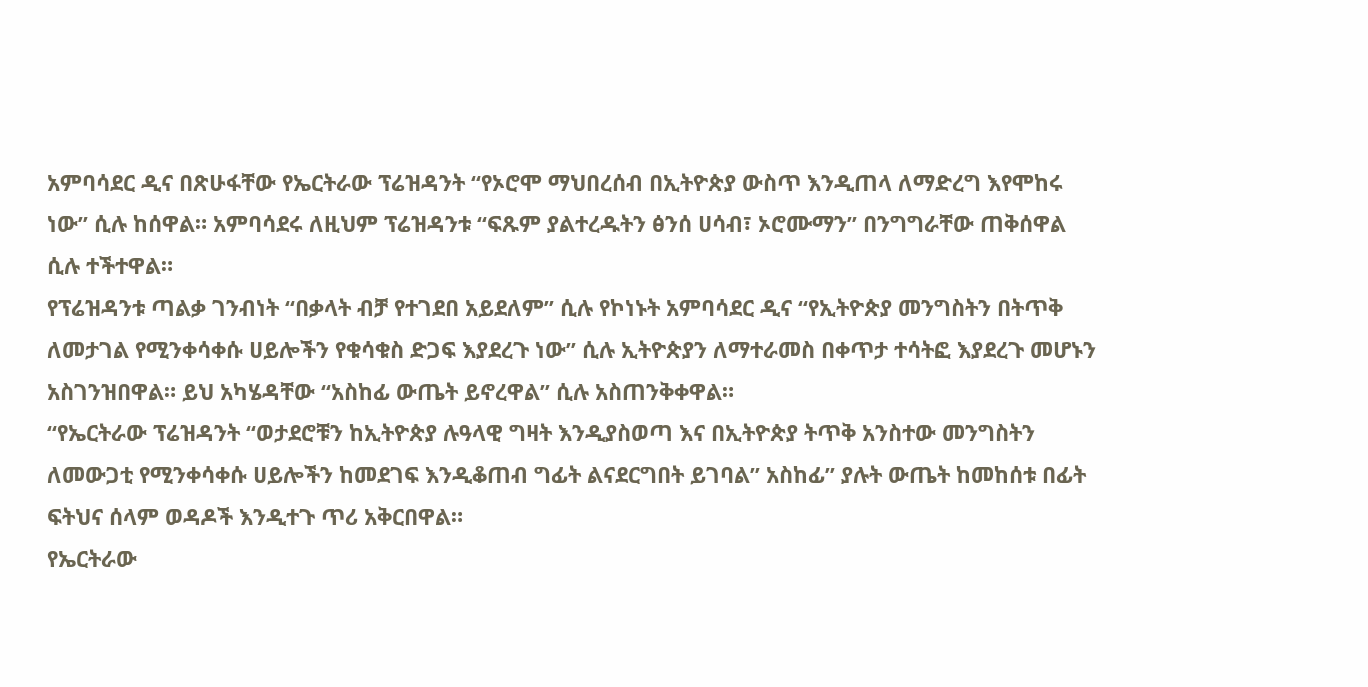አምባሳደር ዲና በጽሁፋቸው የኤርትራው ፕሬዝዳንት “የኦሮሞ ማህበረሰብ በኢትዮጵያ ውስጥ እንዲጠላ ለማድረግ እየሞከሩ ነው” ሲሉ ከሰዋል። አምባሳደሩ ለዚህም ፕሬዝዳንቱ “ፍጹም ያልተረዱትን ፅንሰ ሀሳብ፣ ኦሮሙማን” በንግግራቸው ጠቅሰዋል ሲሉ ተችተዋል።
የፕሬዝዳንቱ ጣልቃ ገንብነት “በቃላት ብቻ የተገደበ አይደለም” ሲሉ የኮነኑት አምባሳደር ዲና “የኢትዮጵያ መንግስትን በትጥቅ ለመታገል የሚንቀሳቀሱ ሀይሎችን የቁሳቁስ ድጋፍ እያደረጉ ነው” ሲሉ ኢትዮጵያን ለማተራመስ በቀጥታ ተሳትፎ እያደረጉ መሆኑን አስገንዝበዋል። ይህ አካሄዳቸው “አስከፊ ውጤት ይኖረዋል” ሲሉ አስጠንቅቀዋል።
“የኤርትራው ፕሬዝዳንት “ወታደሮቹን ከኢትዮጵያ ሉዓላዊ ግዛት እንዲያስወጣ እና በኢትዮጵያ ትጥቅ አንስተው መንግስትን ለመውጋቲ የሚንቀሳቀሱ ሀይሎችን ከመደገፍ እንዲቆጠብ ግፊት ልናደርግበት ይገባል” አስከፊ” ያሉት ውጤት ከመከሰቱ በፊት ፍትህና ሰላም ወዳዶች እንዲተጉ ጥሪ አቅርበዋል።
የኤርትራው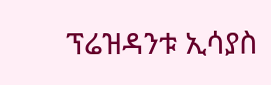ፕሬዝዳንቱ ኢሳያስ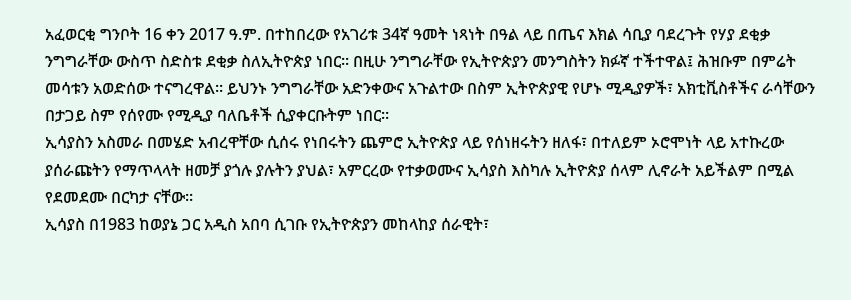አፈወርቂ ግንቦት 16 ቀን 2017 ዓ.ም. በተከበረው የአገሪቱ 34ኛ ዓመት ነጻነት በዓል ላይ በጤና እክል ሳቢያ ባደረጉት የሃያ ደቂቃ ንግግራቸው ውስጥ ስድስቱ ደቂቃ ስለኢትዮጵያ ነበር። በዚሁ ንግግራቸው የኢትዮጵያን መንግስትን ክፉኛ ተችተዋል፤ ሕዝቡም በምሬት መሳቱን አወድሰው ተናግረዋል። ይህንኑ ንግግራቸው አድንቀውና አጉልተው በስም ኢትዮጵያዊ የሆኑ ሚዲያዎች፣ አክቲቪስቶችና ራሳቸውን በታጋይ ስም የሰየሙ የሚዲያ ባለቤቶች ሲያቀርቡትም ነበር።
ኢሳያስን አስመራ በመሄድ አብረዋቸው ሲሰሩ የነበሩትን ጨምሮ ኢትዮጵያ ላይ የሰነዘሩትን ዘለፋ፣ በተለይም ኦሮሞነት ላይ አተኩረው ያሰራጩትን የማጥላላት ዘመቻ ያጎሉ ያሉትን ያህል፣ አምርረው የተቃወሙና ኢሳያስ እስካሉ ኢትዮጵያ ሰላም ሊኖራት አይችልም በሚል የደመደሙ በርካታ ናቸው።
ኢሳያስ በ1983 ከወያኔ ጋር አዲስ አበባ ሲገቡ የኢትዮጵያን መከላከያ ሰራዊት፣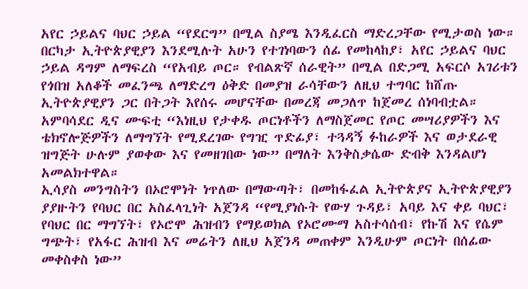አየር ኃይልና ባህር ኃይል “የደርግ” በሚል ስያሜ እንዲፈርስ ማድረጋቸው የሚታወስ ነው። በርካታ ኢትዮጵያዊያን እንደሚሉት አሁን የተገነባውን ሰፊ የመከላከያ፣ አየር ኃይልና ባህር ኃይል ዳግም ለማፍረስ “የአብይ ጦር። የብልጽኛ ሰራዊት” በሚል በድጋሚ አፍርሶ አገሪቱን የጎበዝ አለቆች መፈንጫ ለማድረግ ዕቅድ በመያዝ ራሳቸውን ለዚህ ተግባር ከሸጡ ኢትዮጵያዊያን ጋር በትጋት እየሰሩ መሆናቸው በመረጃ መጋለጥ ከጀመረ ሰነባብቷል።
አምባሳደር ዲና ሙፍቲ “እነዚህ የታቀዱ ጦርነቶችን ለማስጀመር የጦር መሣሪያዎችን እና ቴክኖሎጅዎችን ለማግኘት የሚደረገው የግዢ ጥድፊያ፣ ተጓዳኝ ፉከራዎች እና ወታደራዊ ዝግጅት ሁሉም ያወቀው እና የመዘገበው ነው” በማለት እንቅስቃሴው ድብቅ እንዳልሆነ አመልክተዋል።
ኢሳያስ መንግስትን በኦሮሞነት ነጥለው በማውጣት፣ በመከፋፈል ኢትዮጵያና ኢትዮጵያዊያን ያያዙትን የባህር በር አስፈላጊነት አጀንዳ “የሚያነሱት የውሃ ጉዳይ፣ አባይ እና ቀይ ባህር፣ የባህር በር ማግኘት፣ የኦሮሞ ሕዝብን የማይወክል የኦሮሙማ አስተሳሰብ፣ የኩሽ እና የሴም ግጭት፣ የአፋር ሕዝብ እና መሬትን ለዚህ አጀንዳ መጠቀም እንዲሁም ጦርነት በሰፊው መቀስቀስ ነው”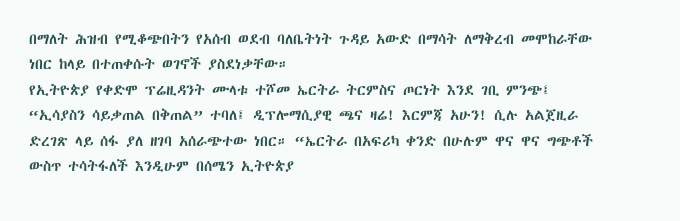በማለት ሕዝብ የሚቆጭበትን የአሰብ ወደብ ባለቤትነት ጉዳይ አውድ በማሳት ለማቅረብ መሞከራቸው ነበር ከላይ በተጠቀሱት ወገኖች ያስደነቃቸው።
የኢትዮጵያ የቀድሞ ፕሬዚዳንት ሙላቱ ተሾመ ኤርትራ ትርምስና ጦርነት እንደ ገቢ ምንጭ፤ “ኢሳያስን ሳይቃጠል በቅጠል” ተባለ፤ ዲፕሎማሲያዊ ጫና ዛሬ! እርምጃ አሁን! ሲሉ አልጀዚራ ድረገጽ ላይ ሰፋ ያለ ዘገባ አሰራጭተው ነበር። “ኤርትራ በአፍሪካ ቀንድ በሁሉም ዋና ዋና ግጭቶች ውስጥ ተሳትፋለች እንዲሁም በሰሜን ኢትዮጵያ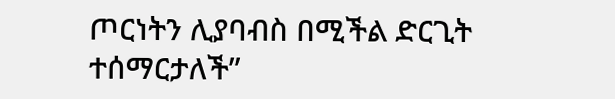ጦርነትን ሊያባብስ በሚችል ድርጊት ተሰማርታለች”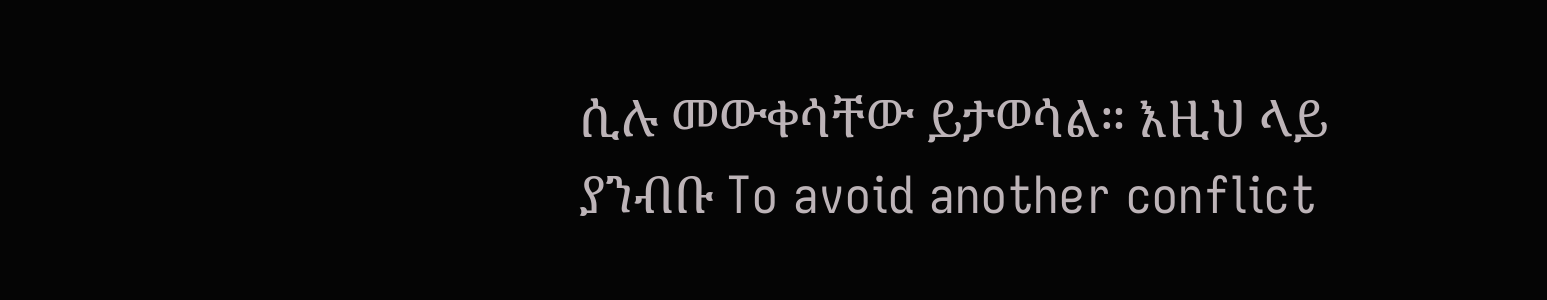ሲሉ መውቀሳቸው ይታወሳል። እዚህ ላይ ያንብቡ To avoid another conflict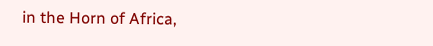in the Horn of Africa,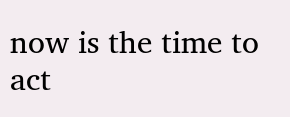now is the time to act